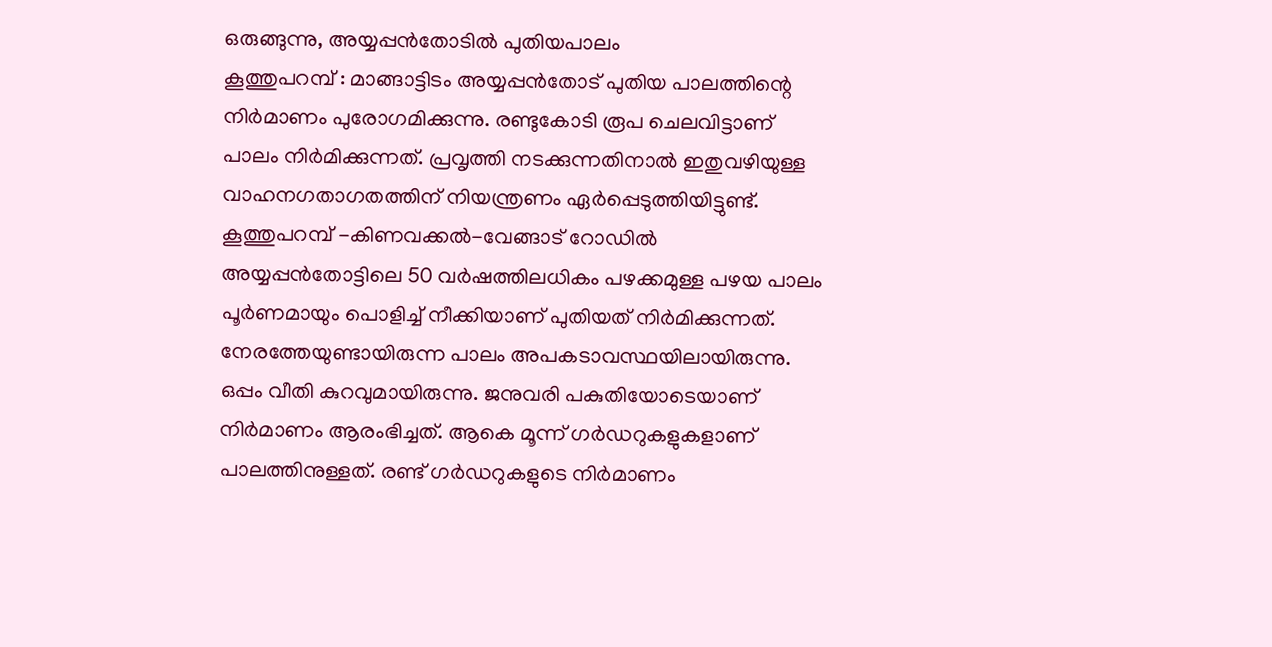ഒരുങ്ങുന്നു, അയ്യപ്പൻതോടിൽ പുതിയപാലം
കൂത്തുപറമ്പ് : മാങ്ങാട്ടിടം അയ്യപ്പൻതോട് പുതിയ പാലത്തിന്റെ നിർമാണം പുരോഗമിക്കുന്നു. രണ്ടുകോടി രൂപ ചെലവിട്ടാണ് പാലം നിർമിക്കുന്നത്. പ്രവൃത്തി നടക്കുന്നതിനാൽ ഇതുവഴിയുള്ള വാഹനഗതാഗതത്തിന് നിയന്ത്രണം ഏർപ്പെടുത്തിയിട്ടുണ്ട്. കൂത്തുപറമ്പ് -കിണവക്കൽ-വേങ്ങാട് റോഡിൽ അയ്യപ്പൻതോട്ടിലെ 50 വർഷത്തിലധികം പഴക്കമുള്ള പഴയ പാലം പൂർണമായും പൊളിച്ച് നീക്കിയാണ് പുതിയത് നിർമിക്കുന്നത്.
നേരത്തേയുണ്ടായിരുന്ന പാലം അപകടാവസ്ഥയിലായിരുന്നു. ഒപ്പം വീതി കുറവുമായിരുന്നു. ജനുവരി പകുതിയോടെയാണ് നിർമാണം ആരംഭിച്ചത്. ആകെ മൂന്ന് ഗർഡറുകളുകളാണ് പാലത്തിനുള്ളത്. രണ്ട് ഗർഡറുകളുടെ നിർമാണം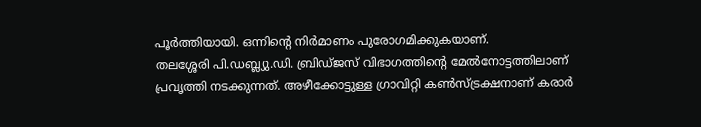പൂർത്തിയായി. ഒന്നിന്റെ നിർമാണം പുരോഗമിക്കുകയാണ്.
തലശ്ശേരി പി.ഡബ്ല്യു.ഡി. ബ്രിഡ്ജസ് വിഭാഗത്തിന്റെ മേൽനോട്ടത്തിലാണ് പ്രവൃത്തി നടക്കുന്നത്. അഴീക്കോട്ടുള്ള ഗ്രാവിറ്റി കൺസ്ട്രക്ഷനാണ് കരാർ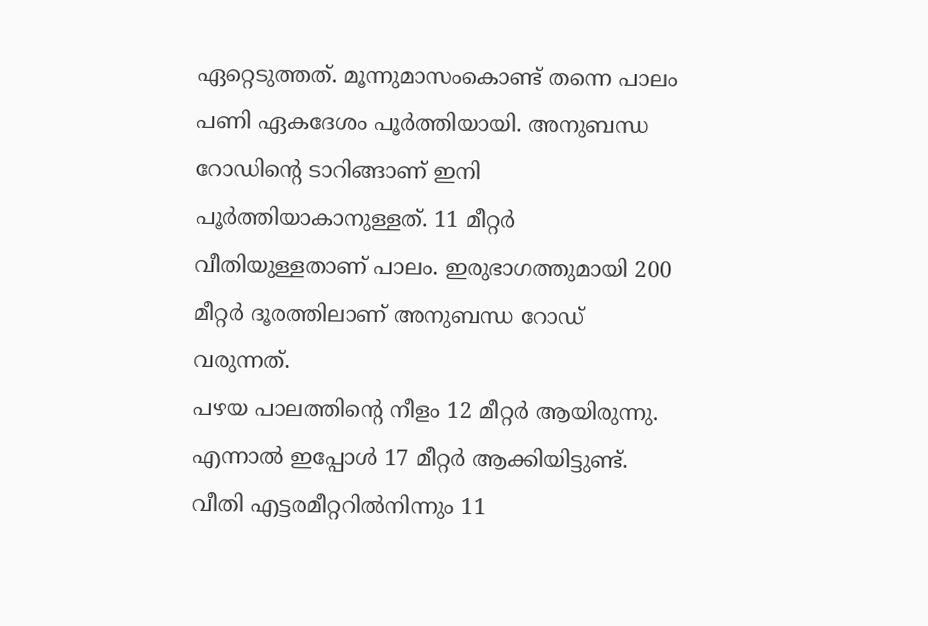ഏറ്റെടുത്തത്. മൂന്നുമാസംകൊണ്ട് തന്നെ പാലം പണി ഏകദേശം പൂർത്തിയായി. അനുബന്ധ റോഡിന്റെ ടാറിങ്ങാണ് ഇനി പൂർത്തിയാകാനുള്ളത്. 11 മീറ്റർ വീതിയുള്ളതാണ് പാലം. ഇരുഭാഗത്തുമായി 200 മീറ്റർ ദൂരത്തിലാണ് അനുബന്ധ റോഡ് വരുന്നത്.
പഴയ പാലത്തിന്റെ നീളം 12 മീറ്റർ ആയിരുന്നു. എന്നാൽ ഇപ്പോൾ 17 മീറ്റർ ആക്കിയിട്ടുണ്ട്. വീതി എട്ടരമീറ്ററിൽനിന്നും 11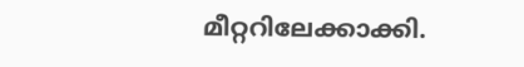മീറ്ററിലേക്കാക്കി.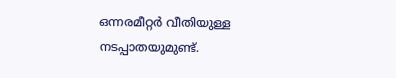ഒന്നരമീറ്റർ വീതിയുള്ള നടപ്പാതയുമുണ്ട്.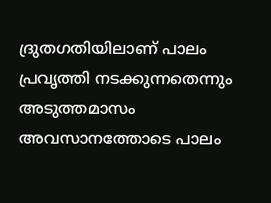ദ്രുതഗതിയിലാണ് പാലം പ്രവൃത്തി നടക്കുന്നതെന്നും അടുത്തമാസം അവസാനത്തോടെ പാലം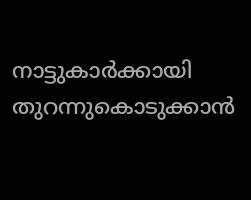നാട്ടുകാർക്കായി തുറന്നുകൊടുക്കാൻ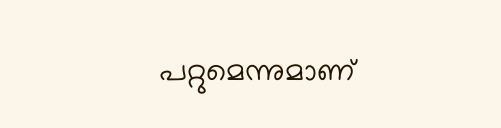പറ്റുമെന്നുമാണ്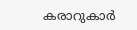കരാറുകാർ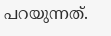പറയുന്നത്.